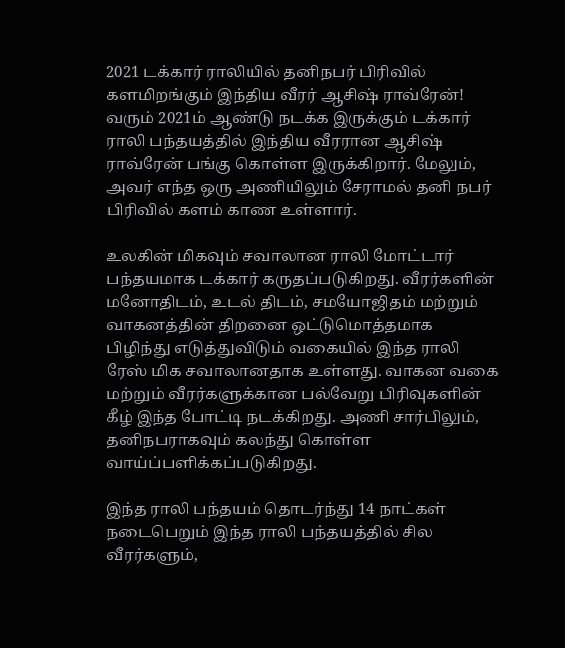2021 டக்கார் ராலியில் தனிநபர் பிரிவில் களமிறங்கும் இந்திய வீரர் ஆசிஷ் ராவ்ரேன்!
வரும் 2021ம் ஆண்டு நடக்க இருக்கும் டக்கார் ராலி பந்தயத்தில் இந்திய வீரரான ஆசிஷ் ராவ்ரேன் பங்கு கொள்ள இருக்கிறார். மேலும், அவர் எந்த ஒரு அணியிலும் சேராமல் தனி நபர் பிரிவில் களம் காண உள்ளார்.

உலகின் மிகவும் சவாலான ராலி மோட்டார் பந்தயமாக டக்கார் கருதப்படுகிறது. வீரர்களின் மனோதிடம், உடல் திடம், சமயோஜிதம் மற்றும் வாகனத்தின் திறனை ஒட்டுமொத்தமாக பிழிந்து எடுத்துவிடும் வகையில் இந்த ராலி ரேஸ் மிக சவாலானதாக உள்ளது. வாகன வகை மற்றும் வீரர்களுக்கான பல்வேறு பிரிவுகளின் கீழ் இந்த போட்டி நடக்கிறது. அணி சார்பிலும், தனிநபராகவும் கலந்து கொள்ள வாய்ப்பளிக்கப்படுகிறது.

இந்த ராலி பந்தயம் தொடர்ந்து 14 நாட்கள் நடைபெறும் இந்த ராலி பந்தயத்தில் சில வீரர்களும்,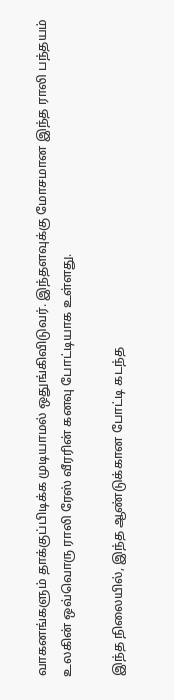வாகனங்களும் தாக்குப்பிடிக்க முடியாமல் ஒதுங்கிவிடுவர். இந்தளவுக்கு மோசமான இந்த ராலி பந்தயம் உலகின் ஒவ்வொரு ராலி ரேஸ் வீரரின் கனவு போட்டியாக உள்ளது.

இந்த நிலையில், இந்த ஆண்டுக்கான போட்டி கடந்த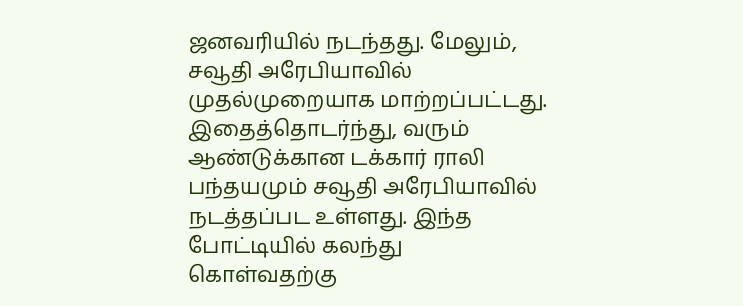ஜனவரியில் நடந்தது. மேலும், சவூதி அரேபியாவில் முதல்முறையாக மாற்றப்பட்டது. இதைத்தொடர்ந்து, வரும் ஆண்டுக்கான டக்கார் ராலி பந்தயமும் சவூதி அரேபியாவில் நடத்தப்பட உள்ளது. இந்த போட்டியில் கலந்து கொள்வதற்கு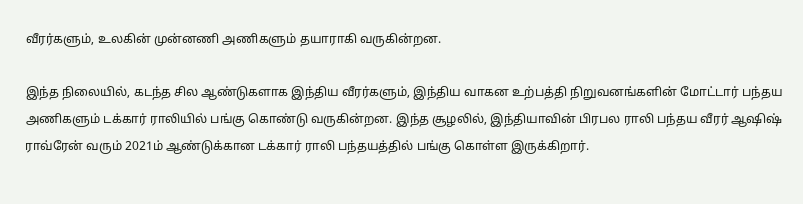வீரர்களும், உலகின் முன்னணி அணிகளும் தயாராகி வருகின்றன.

இந்த நிலையில், கடந்த சில ஆண்டுகளாக இந்திய வீரர்களும், இந்திய வாகன உற்பத்தி நிறுவனங்களின் மோட்டார் பந்தய அணிகளும் டக்கார் ராலியில் பங்கு கொண்டு வருகின்றன. இந்த சூழலில், இந்தியாவின் பிரபல ராலி பந்தய வீரர் ஆஷிஷ் ராவ்ரேன் வரும் 2021ம் ஆண்டுக்கான டக்கார் ராலி பந்தயத்தில் பங்கு கொள்ள இருக்கிறார்.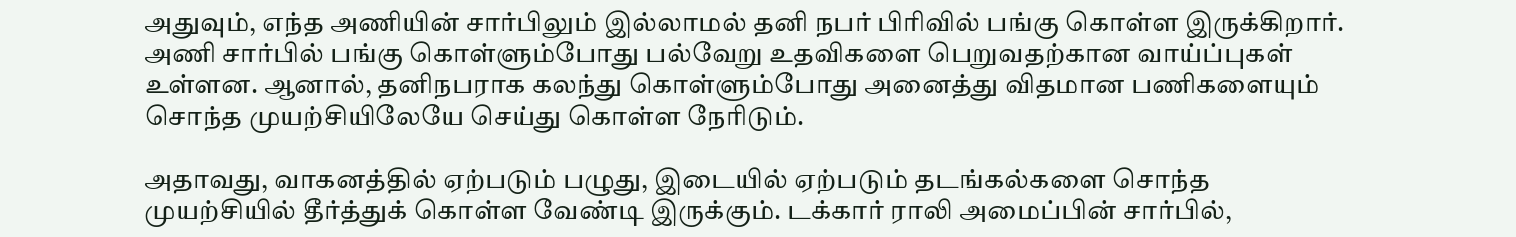அதுவும், எந்த அணியின் சார்பிலும் இல்லாமல் தனி நபர் பிரிவில் பங்கு கொள்ள இருக்கிறார். அணி சார்பில் பங்கு கொள்ளும்போது பல்வேறு உதவிகளை பெறுவதற்கான வாய்ப்புகள் உள்ளன. ஆனால், தனிநபராக கலந்து கொள்ளும்போது அனைத்து விதமான பணிகளையும் சொந்த முயற்சியிலேயே செய்து கொள்ள நேரிடும்.

அதாவது, வாகனத்தில் ஏற்படும் பழுது, இடையில் ஏற்படும் தடங்கல்களை சொந்த முயற்சியில் தீர்த்துக் கொள்ள வேண்டி இருக்கும். டக்கார் ராலி அமைப்பின் சார்பில்,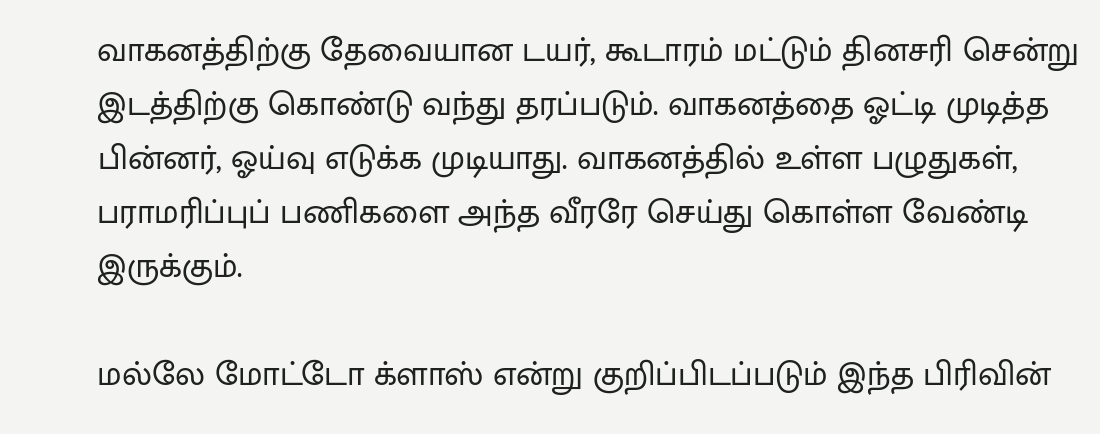வாகனத்திற்கு தேவையான டயர், கூடாரம் மட்டும் தினசரி சென்று இடத்திற்கு கொண்டு வந்து தரப்படும். வாகனத்தை ஓட்டி முடித்த பின்னர், ஓய்வு எடுக்க முடியாது. வாகனத்தில் உள்ள பழுதுகள், பராமரிப்புப் பணிகளை அந்த வீரரே செய்து கொள்ள வேண்டி இருக்கும்.

மல்லே மோட்டோ க்ளாஸ் என்று குறிப்பிடப்படும் இந்த பிரிவின்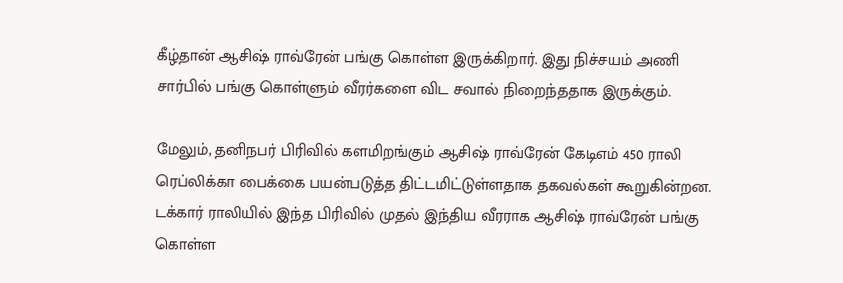கீழ்தான் ஆசிஷ் ராவ்ரேன் பங்கு கொள்ள இருக்கிறார். இது நிச்சயம் அணி சார்பில் பங்கு கொள்ளும் வீரர்களை விட சவால் நிறைந்ததாக இருக்கும்.

மேலும், தனிநபர் பிரிவில் களமிறங்கும் ஆசிஷ் ராவ்ரேன் கேடிஎம் 450 ராலி ரெப்லிக்கா பைக்கை பயன்படுத்த திட்டமிட்டுள்ளதாக தகவல்கள் கூறுகின்றன. டக்கார் ராலியில் இந்த பிரிவில் முதல் இந்திய வீரராக ஆசிஷ் ராவ்ரேன் பங்கு கொள்ள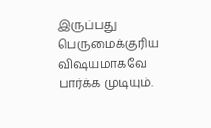இருப்பது பெருமைக்குரிய விஷயமாகவே பார்க்க முடியும்.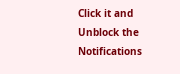Click it and Unblock the Notifications